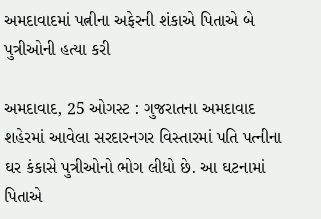અમદાવાદમાં પત્નીના અફેરની શંકાએ પિતાએ બે પુત્રીઓની હત્યા કરી

અમદાવાદ, 25 ઓગસ્ટ : ગુજરાતના અમદાવાદ શહેરમાં આવેલા સરદારનગર વિસ્‍તારમાં પતિ પત્‍નીના ઘર કંકાસે પુત્રીઓનો ભોગ લીધો છે. આ ઘટનામાં પિતાએ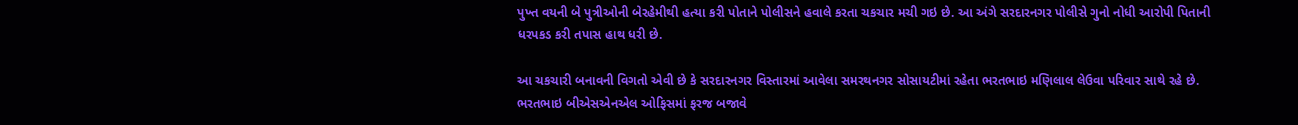પુખ્ત વયની બે પુત્રીઓની બેરહેમીથી હત્‍યા કરી પોતાને પોલીસને હવાલે કરતા ચકચાર મચી ગઇ છે. આ અંગે સરદારનગર પોલીસે ગુનો નોધી આરોપી પિતાની ધરપકડ કરી તપાસ હાથ ધરી છે.

આ ચકચારી બનાવની વિગતો એવી છે કે સરદારનગર વિસ્‍તારમાં આવેલા સમરથનગર સોસાયટીમાં રહેતા ભરતભાઇ મણિલાલ લેઉવા પરિવાર સાથે રહે છે. ભરતભાઇ બીએસએનએલ ઓફિસમાં ફરજ બજાવે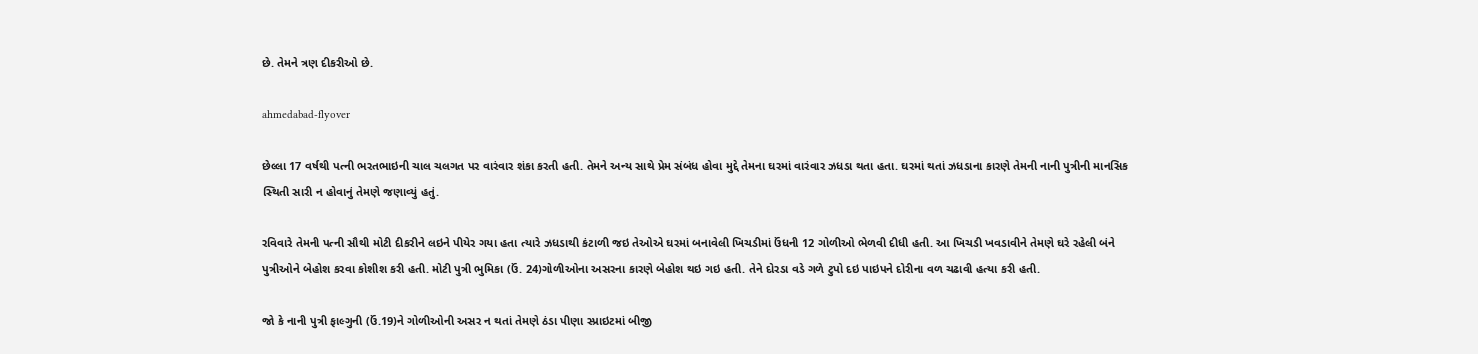છે. તેમને ત્રણ દીકરીઓ છે.

ahmedabad-flyover

છેલ્લા 17 વર્ષથી પત્‍ની ભરતભાઇની ચાલ ચલગત પર વારંવાર શંકા કરતી હતી. તેમને અન્ય સાથે પ્રેમ સંબંધ હોવા મુદ્દે તેમના ઘરમાં વારંવાર ઝધડા થતા હતા. ઘરમાં થતાં ઝધડાના કારણે તેમની નાની પુત્રીની માનસિક સ્‍થિતી સારી ન હોવાનું તેમણે જણાવ્‍યું હતું.

રવિવારે તેમની પત્ની સૌથી મોટી દીકરીને લઇને પીયેર ગયા હતા ત્યારે ઝધડાથી કંટાળી જઇ તેઓએ ઘરમાં બનાવેલી ખિચડીમાં ઉંધની 12 ગોળીઓ ભેળવી દીધી હતી. આ ખિચડી ખવડાવીને તેમણે ઘરે રહેલી બંને પુત્રીઓને બેહોશ કરવા કોશીશ કરી હતી. મોટી પુત્રી ભુમિકા (ઉં. 24)ગોળીઓના અસરના કારણે બેહોશ થઇ ગઇ હતી. તેને દોરડા વડે ગળે ટુપો દઇ પાઇપને દોરીના વળ ચઢાવી હત્‍યા કરી હતી.

જો કે નાની પુત્રી ફાલ્‍ગુની (ઉં.19)ને ગોળીઓની અસર ન થતાં તેમણે ઠંડા પીણા સ્‍પ્રાઇટમાં બીજી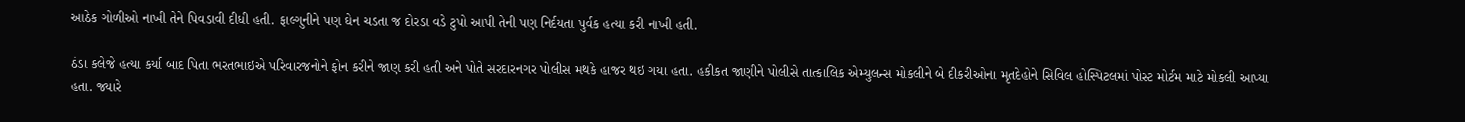આઠેક ગોળીઓ નાખી તેને પિવડાવી દીધી હતી. ફાલ્ગુનીને પણ ઘેન ચડતા જ દોરડા વડે ટુપો આપી તેની પણ નિર્દયતા પુર્વક હત્‍યા કરી નાખી હતી.

ઠંડા કલેજે હત્‍યા કર્યા બાદ પિતા ભરતભાઇએ પરિવારજનોને ફોન કરીને જાણ કરી હતી અને પોતે સરદારનગર પોલીસ મથકે હાજર થઇ ગયા હતા. હકીકત જાણીને પોલીસે તાત્કાલિક એમ્યુલન્સ મોકલીને બે દીકરીઓના મૃતદેહોને સિવિલ હોસ્પિટલમાં પોસ્ટ મોર્ટમ માટે મોકલી આપ્યા હતા. જ્યારે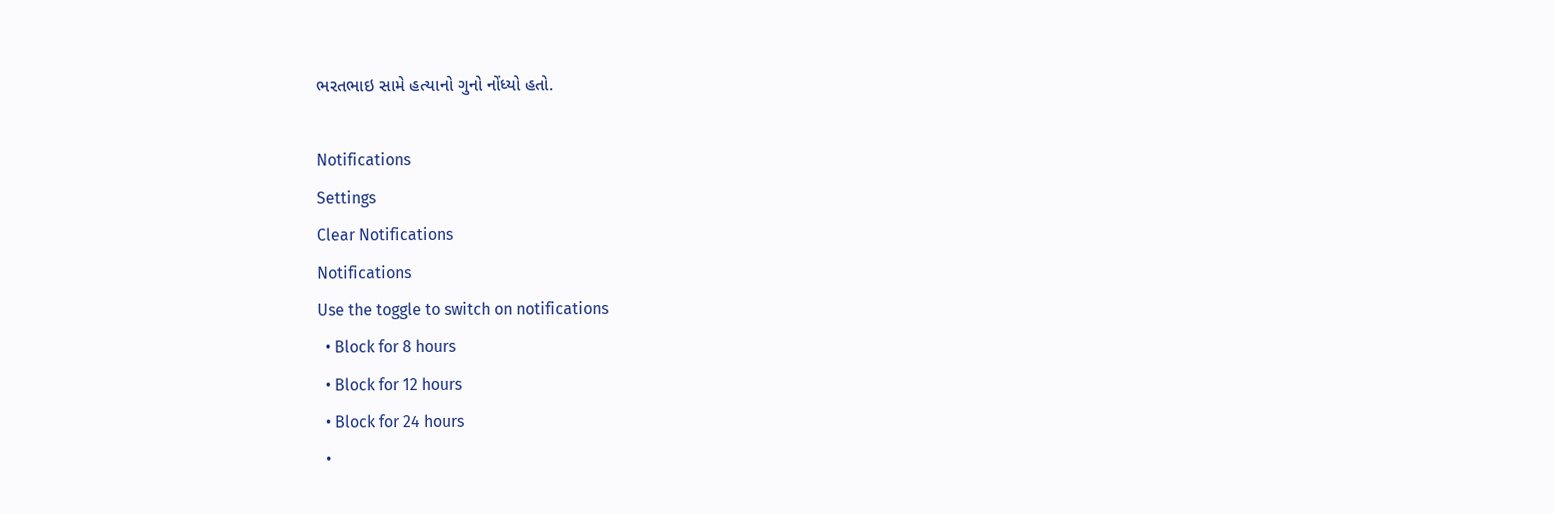ભરતભાઇ સામે હત્યાનો ગુનો નોંધ્યો હતો.

Notifications
Settings
Clear Notifications
Notifications
Use the toggle to switch on notifications
  • Block for 8 hours
  • Block for 12 hours
  • Block for 24 hours
  •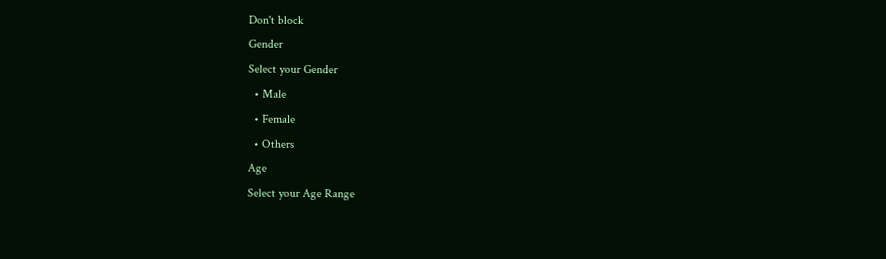Don't block
Gender
Select your Gender
  • Male
  • Female
  • Others
Age
Select your Age Range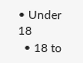• Under 18
  • 18 to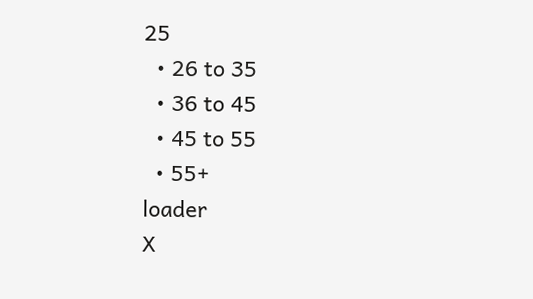25
  • 26 to 35
  • 36 to 45
  • 45 to 55
  • 55+
loader
X